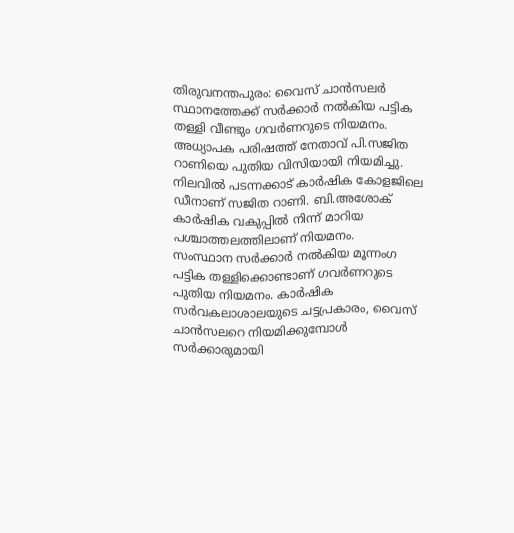തിരുവനന്തപുരം: വൈസ് ചാൻസലർ സ്ഥാനത്തേക്ക് സർക്കാർ നൽകിയ പട്ടിക തള്ളി വീണ്ടും ഗവർണറുടെ നിയമനം. അധ്യാപക പരിഷത്ത് നേതാവ് പി.സജിത റാണിയെ പുതിയ വിസിയായി നിയമിച്ചു. നിലവിൽ പടന്നക്കാട് കാർഷിക കോളജിലെ ഡീനാണ് സജിത റാണി. ബി.അശോക് കാർഷിക വകുപ്പിൽ നിന്ന് മാറിയ പശ്ചാത്തലത്തിലാണ് നിയമനം.
സംസ്ഥാന സർക്കാർ നൽകിയ മൂന്നംഗ പട്ടിക തള്ളിക്കൊണ്ടാണ് ഗവർണറുടെ പുതിയ നിയമനം. കാർഷിക സർവകലാശാലയുടെ ചട്ടപ്രകാരം, വൈസ് ചാൻസലറെ നിയമിക്കുമ്പോൾ സർക്കാരുമായി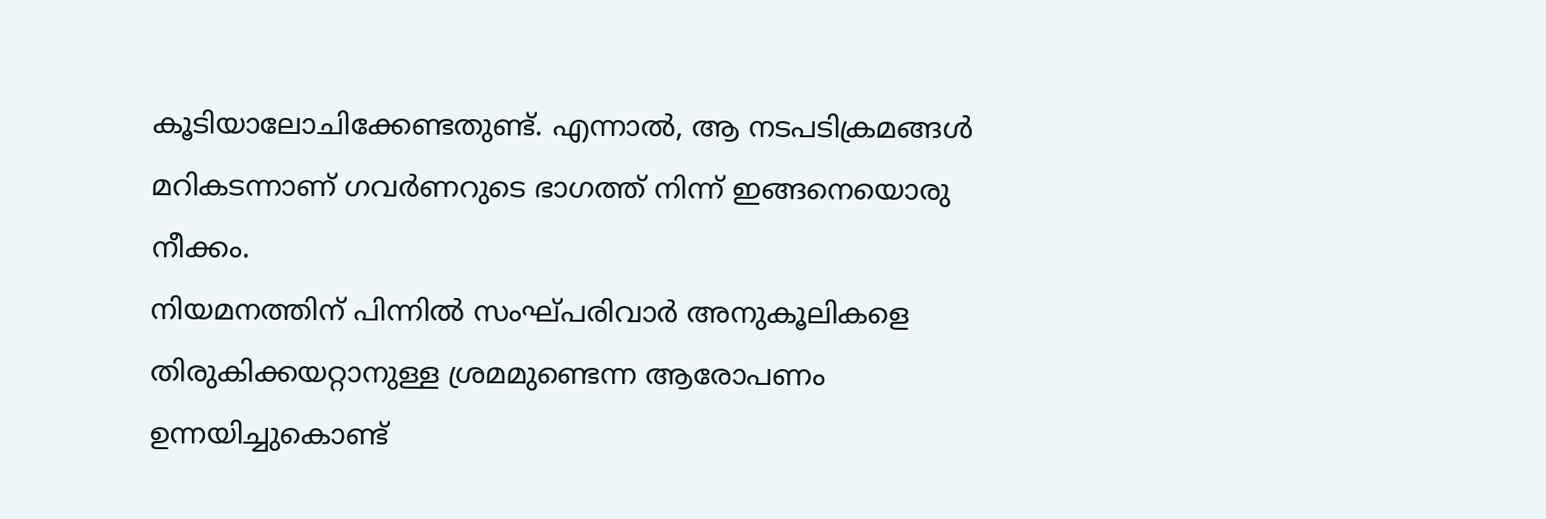കൂടിയാലോചിക്കേണ്ടതുണ്ട്. എന്നാൽ, ആ നടപടിക്രമങ്ങൾ മറികടന്നാണ് ഗവർണറുടെ ഭാഗത്ത് നിന്ന് ഇങ്ങനെയൊരു നീക്കം.
നിയമനത്തിന് പിന്നിൽ സംഘ്പരിവാർ അനുകൂലികളെ തിരുകിക്കയറ്റാനുള്ള ശ്രമമുണ്ടെന്ന ആരോപണം ഉന്നയിച്ചുകൊണ്ട്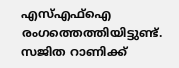എസ്എഫ്ഐ രംഗത്തെത്തിയിട്ടുണ്ട്. സജിത റാണിക്ക്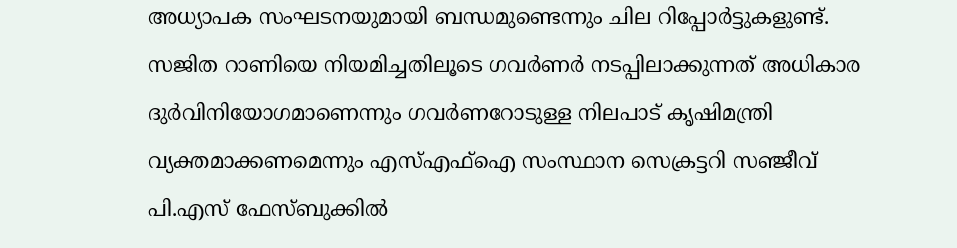അധ്യാപക സംഘടനയുമായി ബന്ധമുണ്ടെന്നും ചില റിപ്പോർട്ടുകളുണ്ട്.
സജിത റാണിയെ നിയമിച്ചതിലൂടെ ഗവർണർ നടപ്പിലാക്കുന്നത് അധികാര ദുർവിനിയോഗമാണെന്നും ഗവർണറോടുള്ള നിലപാട് കൃഷിമന്ത്രി വ്യക്തമാക്കണമെന്നും എസ്എഫ്ഐ സംസ്ഥാന സെക്രട്ടറി സഞ്ജീവ് പി.എസ് ഫേസ്ബുക്കിൽ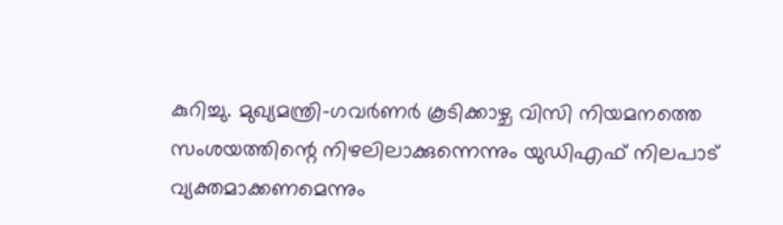കുറിച്ചു. മുഖ്യമന്ത്രി-ഗവർണർ കൂടിക്കാഴ്ച വിസി നിയമനത്തെ സംശയത്തിന്റെ നിഴലിലാക്കുന്നെന്നും യുഡിഎഫ് നിലപാട് വ്യക്തമാക്കണമെന്നും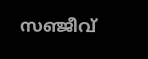സഞ്ജീവ്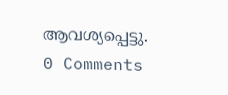ആവശ്യപ്പെട്ടു.
0 Comments